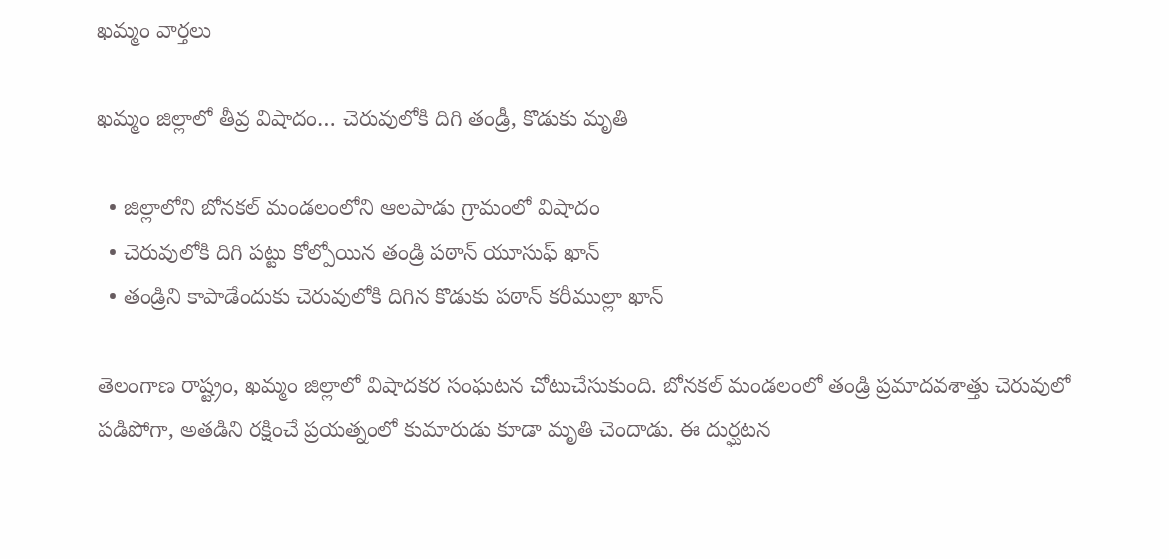ఖమ్మం వార్తలు

ఖమ్మం జిల్లాలో తీవ్ర విషాదం… చెరువులోకి దిగి తండ్రీ, కొడుకు మృతి

  • జిల్లాలోని బోనకల్ మండలంలోని ఆలపాడు గ్రామంలో విషాదం
  • చెరువులోకి దిగి పట్టు కోల్పోయిన తండ్రి పఠాన్ యూసుఫ్ ఖాన్
  • తండ్రిని కాపాడేందుకు చెరువులోకి దిగిన కొడుకు పఠాన్ కరీముల్లా ఖాన్

తెలంగాణ రాష్ట్రం, ఖమ్మం జిల్లాలో విషాదకర సంఘటన చోటుచేసుకుంది. బోనకల్ మండలంలో తండ్రి ప్రమాదవశాత్తు చెరువులో పడిపోగా, అతడిని రక్షించే ప్రయత్నంలో కుమారుడు కూడా మృతి చెందాడు. ఈ దుర్ఘటన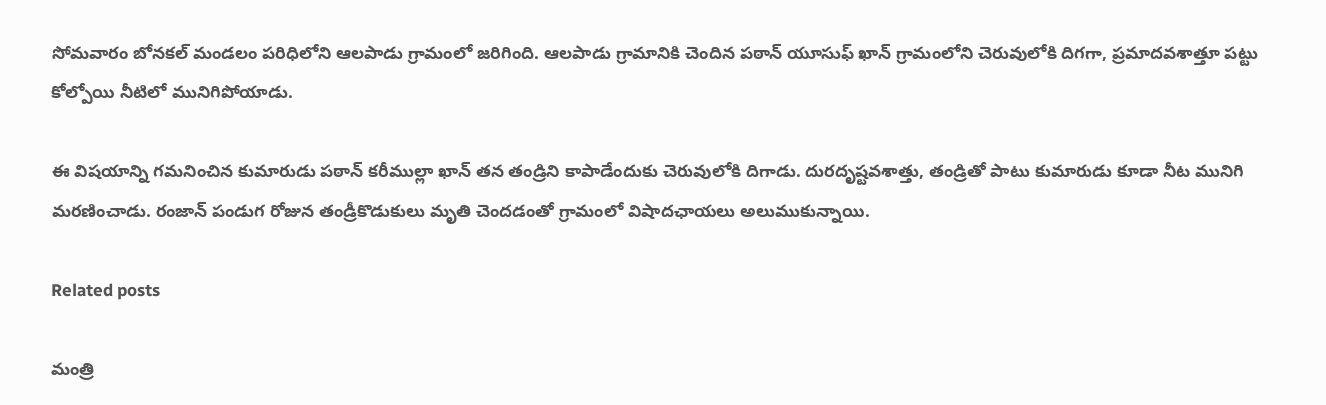సోమవారం బోనకల్ మండలం పరిధిలోని ఆలపాడు గ్రామంలో జరిగింది. ఆలపాడు గ్రామానికి చెందిన పఠాన్ యూసుఫ్ ఖాన్ గ్రామంలోని చెరువులోకి దిగగా, ప్రమాదవశాత్తూ పట్టు కోల్పోయి నీటిలో మునిగిపోయాడు.

ఈ విషయాన్ని గమనించిన కుమారుడు పఠాన్ కరీముల్లా ఖాన్ తన తండ్రిని కాపాడేందుకు చెరువులోకి దిగాడు. దురదృష్టవశాత్తు, తండ్రితో పాటు కుమారుడు కూడా నీట మునిగి మరణించాడు. రంజాన్ పండుగ రోజున తండ్రీకొడుకులు మృతి చెందడంతో గ్రామంలో విషాదఛాయలు అలుముకున్నాయి.

Related posts

మంత్రి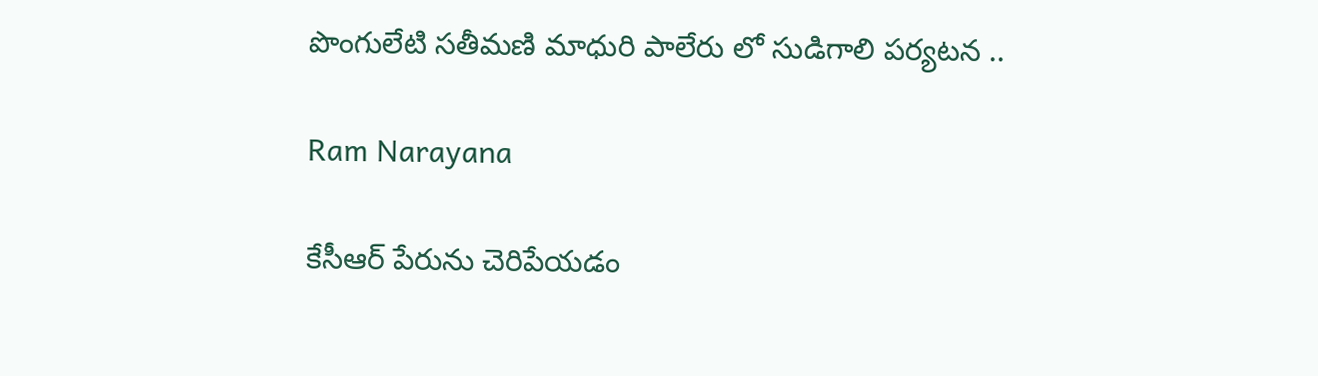పొంగులేటి సతీమణి మాధురి పాలేరు లో సుడిగాలి పర్యటన ..

Ram Narayana

కేసీఆర్ పేరును చెరిపేయడం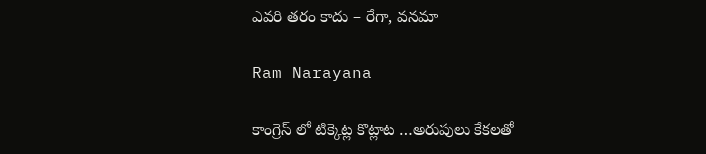ఎవరి తరం కాదు – రేగా, వనమా

Ram Narayana

కాంగ్రెస్ లో టిక్కెట్ల కొట్లాట …అరుపులు కేకలతో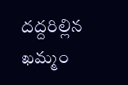దద్దరిల్లిన ఖమ్మం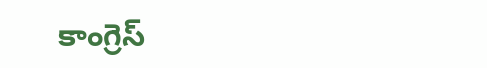కాంగ్రెస్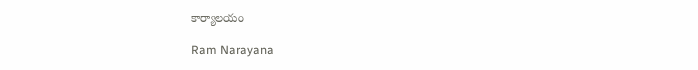కార్యాలయం

Ram Narayana